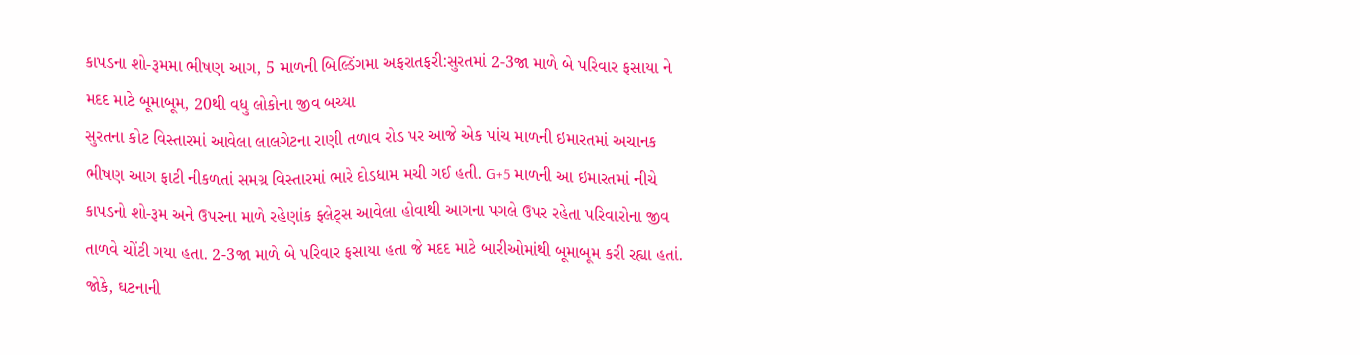કાપડના શો-રૂમમા ભીષણ આગ, 5 માળની બિલ્ડિંગમા અફરાતફરી:સુરતમાં 2-3જા માળે બે પરિવાર ફસાયા ને મદદ માટે બૂમાબૂમ, 20થી વધુ લોકોના જીવ બચ્યા
સુરતના કોટ વિસ્તારમાં આવેલા લાલગેટના રાણી તળાવ રોડ પર આજે એક પાંચ માળની ઇમારતમાં અચાનક ભીષણ આગ ફાટી નીકળતાં સમગ્ર વિસ્તારમાં ભારે દોડધામ મચી ગઈ હતી. G+5 માળની આ ઇમારતમાં નીચે કાપડનો શો-રૂમ અને ઉપરના માળે રહેણાંક ફ્લેટ્સ આવેલા હોવાથી આગના પગલે ઉપર રહેતા પરિવારોના જીવ તાળવે ચોંટી ગયા હતા. 2-3જા માળે બે પરિવાર ફસાયા હતા જે મદદ માટે બારીઓમાંથી બૂમાબૂમ કરી રહ્યા હતાં. જોકે, ઘટનાની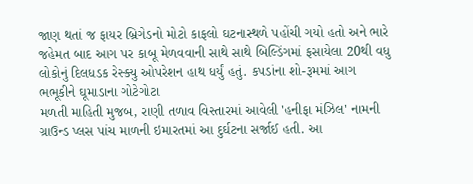જાણ થતાં જ ફાયર બ્રિગેડનો મોટો કાફલો ઘટનાસ્થળે પહોંચી ગયો હતો અને ભારે જહેમત બાદ આગ પર કાબૂ મેળવવાની સાથે સાથે બિલ્ડિંગમાં ફસાયેલા 20થી વધુ લોકોનું દિલધડક રેસ્ક્યુ ઓપરેશન હાથ ધર્યું હતું. કપડાંના શો-રૂમમાં આગ ભભૂકીને ઘૂમાડાના ગોટેગોટા
મળતી માહિતી મુજબ, રાણી તળાવ વિસ્તારમાં આવેલી 'હનીફા મંઝિલ' નામની ગ્રાઉન્ડ પ્લસ પાંચ માળની ઇમારતમાં આ દુર્ઘટના સર્જાઈ હતી. આ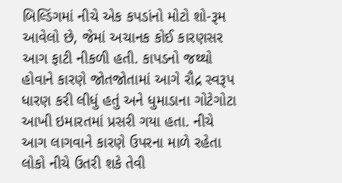બિલ્ડિંગમાં નીચે એક કપડાંનો મોટો શો-રૂમ આવેલો છે, જેમાં અચાનક કોઈ કારણસર આગ ફાટી નીકળી હતી. કાપડનો જથ્થો હોવાને કારણે જોતજોતામાં આગે રૌદ્ર સ્વરૂપ ધારણ કરી લીધું હતું અને ધુમાડાના ગોટેગોટા આખી ઇમારતમાં પ્રસરી ગયા હતા. નીચે આગ લાગવાને કારણે ઉપરના માળે રહેતા લોકો નીચે ઉતરી શકે તેવી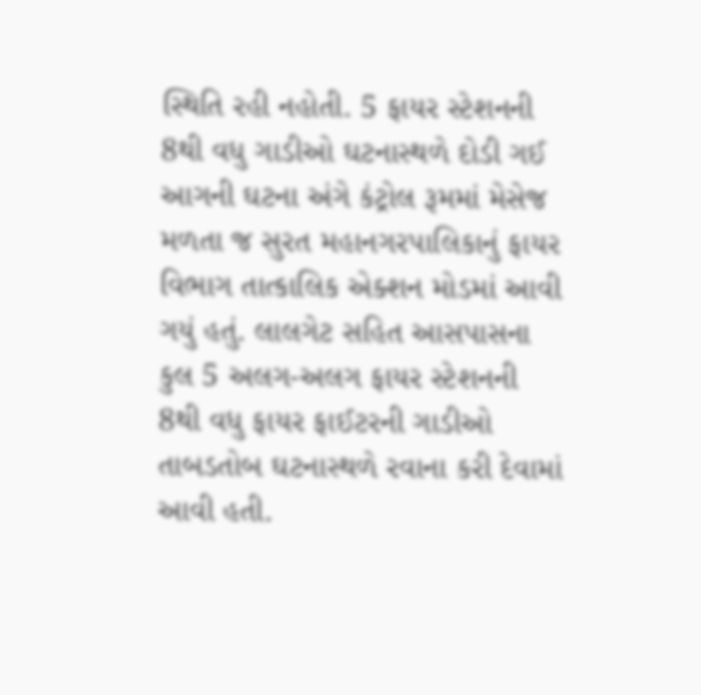સ્થિતિ રહી નહોતી. 5 ફાયર સ્ટેશનની 8થી વધુ ગાડીઓ ઘટનાસ્થળે દોડી ગઈ
આગની ઘટના અંગે કંટ્રોલ રૂમમાં મેસેજ મળતા જ સુરત મહાનગરપાલિકાનું ફાયર વિભાગ તાત્કાલિક એક્શન મોડમાં આવી ગયું હતું. લાલગેટ સહિત આસપાસના કુલ 5 અલગ-અલગ ફાયર સ્ટેશનની 8થી વધુ ફાયર ફાઈટરની ગાડીઓ તાબડતોબ ઘટનાસ્થળે રવાના કરી દેવામાં આવી હતી.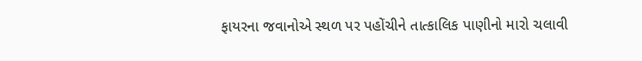ફાયરના જવાનોએ સ્થળ પર પહોંચીને તાત્કાલિક પાણીનો મારો ચલાવી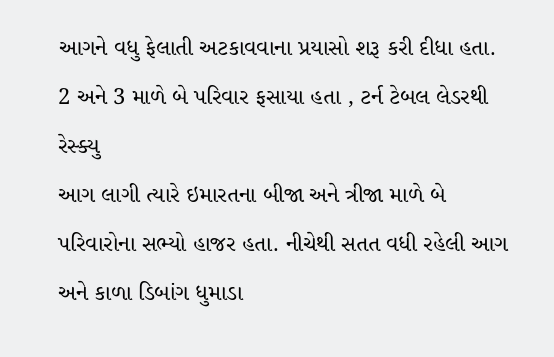આગને વધુ ફેલાતી અટકાવવાના પ્રયાસો શરૂ કરી દીધા હતા. 2 અને 3 માળે બે પરિવાર ફસાયા હતા , ટર્ન ટેબલ લેડરથી રેસ્ક્યુ
આગ લાગી ત્યારે ઇમારતના બીજા અને ત્રીજા માળે બે પરિવારોના સભ્યો હાજર હતા. નીચેથી સતત વધી રહેલી આગ અને કાળા ડિબાંગ ધુમાડા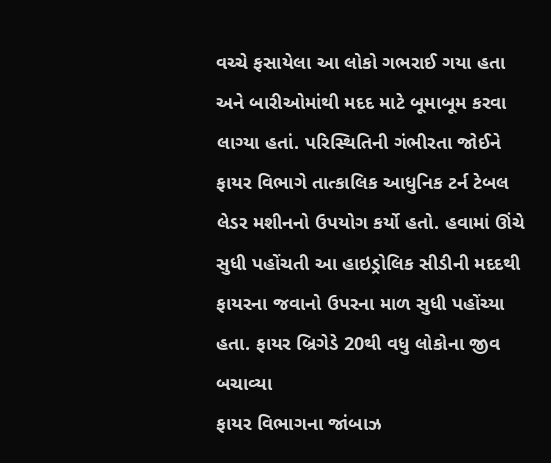વચ્ચે ફસાયેલા આ લોકો ગભરાઈ ગયા હતા અને બારીઓમાંથી મદદ માટે બૂમાબૂમ કરવા લાગ્યા હતાં. પરિસ્થિતિની ગંભીરતા જોઈને ફાયર વિભાગે તાત્કાલિક આધુનિક ટર્ન ટેબલ લેડર મશીનનો ઉપયોગ કર્યો હતો. હવામાં ઊંચે સુધી પહોંચતી આ હાઇડ્રોલિક સીડીની મદદથી ફાયરના જવાનો ઉપરના માળ સુધી પહોંચ્યા હતા. ફાયર બ્રિગેડે 20થી વધુ લોકોના જીવ બચાવ્યા
ફાયર વિભાગના જાંબાઝ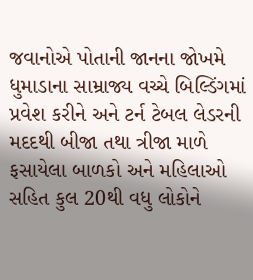જવાનોએ પોતાની જાનના જોખમે ધુમાડાના સામ્રાજ્ય વચ્ચે બિલ્ડિંગમાં પ્રવેશ કરીને અને ટર્ન ટેબલ લેડરની મદદથી બીજા તથા ત્રીજા માળે ફસાયેલા બાળકો અને મહિલાઓ સહિત કુલ 20થી વધુ લોકોને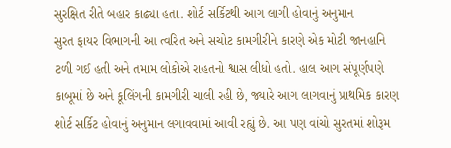સુરક્ષિત રીતે બહાર કાઢ્યા હતા. શોર્ટ સર્કિટથી આગ લાગી હોવાનું અનુમાન
સુરત ફાયર વિભાગની આ ત્વરિત અને સચોટ કામગીરીને કારણે એક મોટી જાનહાનિ ટળી ગઈ હતી અને તમામ લોકોએ રાહતનો શ્વાસ લીધો હતો. હાલ આગ સંપૂર્ણપણે કાબૂમાં છે અને કૂલિંગની કામગીરી ચાલી રહી છે, જ્યારે આગ લાગવાનું પ્રાથમિક કારણ શોર્ટ સર્કિટ હોવાનું અનુમાન લગાવવામાં આવી રહ્યું છે. આ પણ વાંચો સુરતમાં શોરૂમ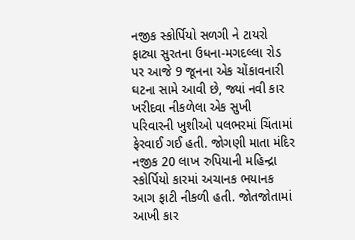નજીક સ્કોર્પિયો સળગી ને ટાયરો ફાટ્યા સુરતના ઉધના-મગદલ્લા રોડ પર આજે 9 જૂનના એક ચોંકાવનારી ઘટના સામે આવી છે, જ્યાં નવી કાર ખરીદવા નીકળેલા એક સુખી પરિવારની ખુશીઓ પલભરમાં ચિંતામાં ફેરવાઈ ગઈ હતી. જોગણી માતા મંદિર નજીક 20 લાખ રુપિયાની મહિન્દ્રા સ્કોર્પિયો કારમાં અચાનક ભયાનક આગ ફાટી નીકળી હતી. જોતજોતામાં આખી કાર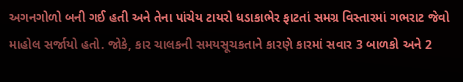અગનગોળો બની ગઈ હતી અને તેના પાંચેય ટાયરો ધડાકાભેર ફાટતાં સમગ્ર વિસ્તારમાં ગભરાટ જેવો માહોલ સર્જાયો હતો. જોકે, કાર ચાલકની સમયસૂચકતાને કારણે કારમાં સવાર 3 બાળકો અને 2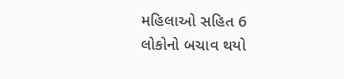મહિલાઓ સહિત 6 લોકોનો બચાવ થયો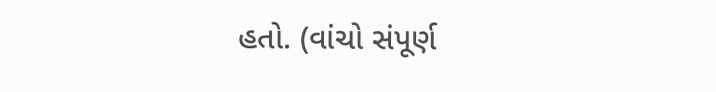હતો. (વાંચો સંપૂર્ણ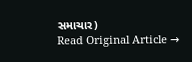સમાચાર)
Read Original Article →